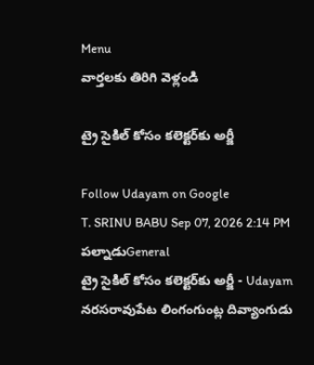Menu
వార్తలకు తిరిగి వెళ్లండి

ట్రై సైకిల్ కోసం కలెక్టర్‌కు అర్జీ

Follow Udayam on Google
T. SRINU BABU Sep 07, 2026 2:14 PM పల్నాడుGeneral
ట్రై సైకిల్ కోసం కలెక్టర్‌కు అర్జీ - Udayam
నరసరావుపేట లింగంగుంట్ల దివ్యాంగుడు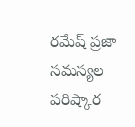రమేష్ ప్రజా సమస్యల పరిష్కార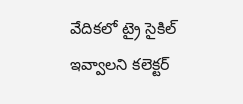వేదికలో ట్రై సైకిల్ ఇవ్వాలని కలెక్టర్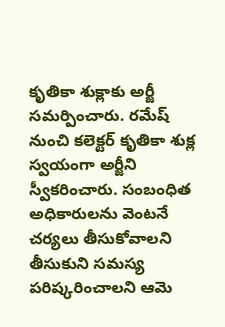కృతికా శుక్లాకు అర్జీ సమర్పించారు. రమేష్ నుంచి కలెక్టర్ కృతికా శుక్ల స్వయంగా అర్జీని స్వీకరించారు. సంబంధిత అధికారులను వెంటనే చర్యలు తీసుకోవాలని తీసుకుని సమస్య పరిష్కరించాలని ఆమె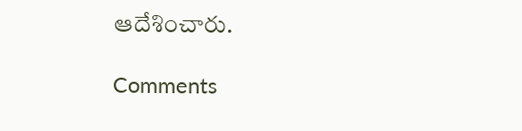ఆదేశించారు.

Comments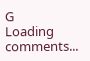G
Loading comments...